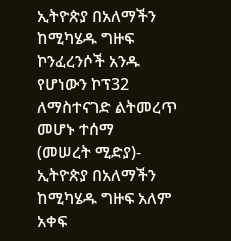ኢትዮጵያ በአለማችን ከሚካሄዱ ግዙፍ ኮንፈረንሶች አንዱ የሆነውን ኮፕ32 ለማስተናገድ ልትመረጥ መሆኑ ተሰማ
(መሠረት ሚድያ)- ኢትዮጵያ በአለማችን ከሚካሄዱ ግዙፍ አለም አቀፍ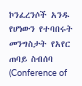ኮንፈረንሶች አንዱ የሆነውን የተባበሩት መንግስታት የአየር ጠባይ ስብሰባ (Conference of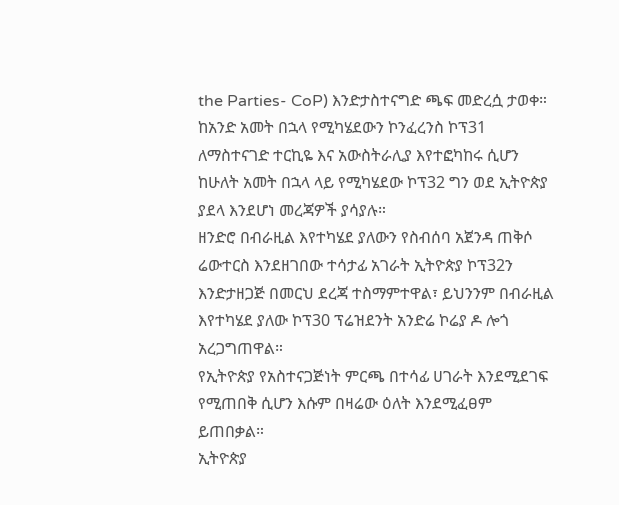the Parties- CoP) እንድታስተናግድ ጫፍ መድረሷ ታወቀ።
ከአንድ አመት በኋላ የሚካሄደውን ኮንፈረንስ ኮፕ31 ለማስተናገድ ተርኪዬ እና አውስትራሊያ እየተፎካከሩ ሲሆን ከሁለት አመት በኋላ ላይ የሚካሄደው ኮፕ32 ግን ወደ ኢትዮጵያ ያደላ እንደሆነ መረጃዎች ያሳያሉ።
ዘንድሮ በብራዚል እየተካሄደ ያለውን የስብሰባ አጀንዳ ጠቅሶ ሬውተርስ እንደዘገበው ተሳታፊ አገራት ኢትዮጵያ ኮፕ32ን እንድታዘጋጅ በመርህ ደረጃ ተስማምተዋል፣ ይህንንም በብራዚል እየተካሄደ ያለው ኮፕ30 ፕሬዝደንት አንድሬ ኮሬያ ዶ ሎጎ አረጋግጠዋል።
የኢትዮጵያ የአስተናጋጅነት ምርጫ በተሳፊ ሀገራት እንደሚደገፍ የሚጠበቅ ሲሆን እሱም በዛሬው ዕለት እንደሚፈፀም ይጠበቃል።
ኢትዮጵያ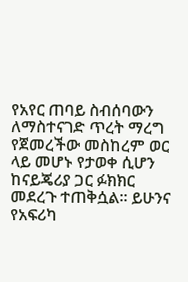የአየር ጠባይ ስብሰባውን ለማስተናገድ ጥረት ማረግ የጀመረችው መስከረም ወር ላይ መሆኑ የታወቀ ሲሆን ከናይጄሪያ ጋር ፉክክር መደረጉ ተጠቅሷል። ይሁንና የአፍሪካ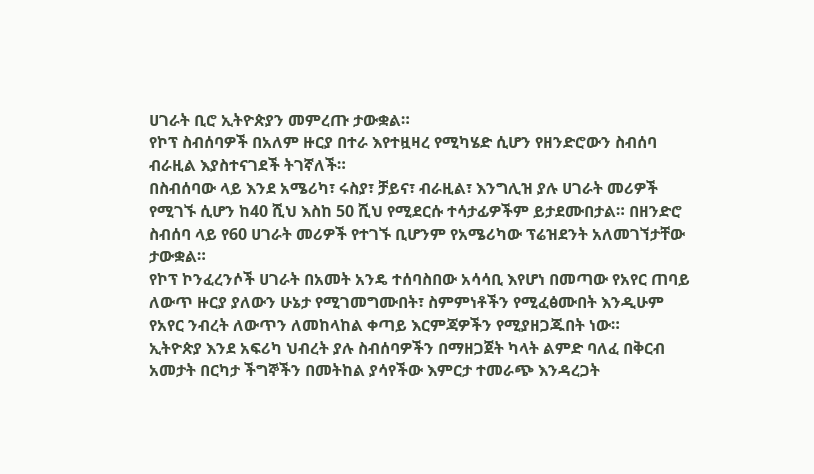ሀገራት ቢሮ ኢትዮጵያን መምረጡ ታውቋል።
የኮፕ ስብሰባዎች በአለም ዙርያ በተራ እየተዟዛረ የሚካሄድ ሲሆን የዘንድሮውን ስብሰባ ብራዚል እያስተናገደች ትገኛለች።
በስብሰባው ላይ እንደ አሜሪካ፣ ሩስያ፣ ቻይና፣ ብራዚል፣ እንግሊዝ ያሉ ሀገራት መሪዎች የሚገኙ ሲሆን ከ40 ሺህ እስከ 50 ሺህ የሚደርሱ ተሳታፊዎችም ይታደሙበታል። በዘንድሮ ስብሰባ ላይ የ60 ሀገራት መሪዎች የተገኙ ቢሆንም የአሜሪካው ፕሬዝደንት አለመገኘታቸው ታውቋል።
የኮፕ ኮንፈረንሶች ሀገራት በአመት አንዴ ተሰባስበው አሳሳቢ እየሆነ በመጣው የአየር ጠባይ ለውጥ ዙርያ ያለውን ሁኔታ የሚገመግሙበት፣ ስምምነቶችን የሚፈፅሙበት እንዲሁም የአየር ንብረት ለውጥን ለመከላከል ቀጣይ እርምጃዎችን የሚያዘጋጁበት ነው።
ኢትዮጵያ እንደ አፍሪካ ህብረት ያሉ ስብሰባዎችን በማዘጋጀት ካላት ልምድ ባለፈ በቅርብ አመታት በርካታ ችግኞችን በመትከል ያሳየችው እምርታ ተመራጭ እንዳረጋት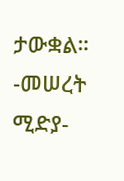ታውቋል።
-መሠረት ሚድያ-